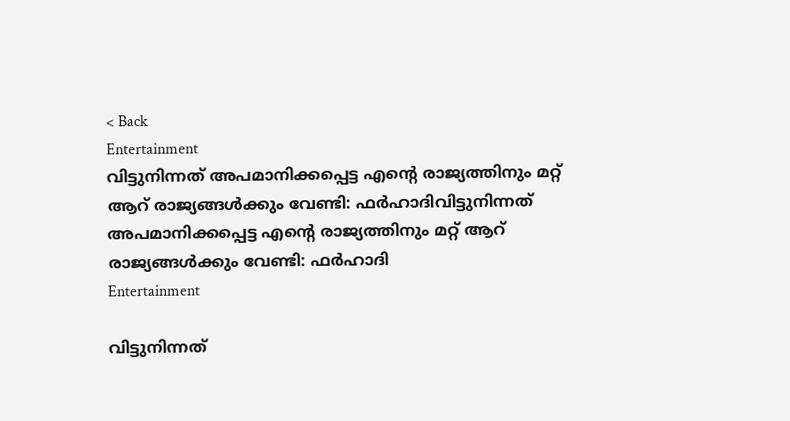< Back
Entertainment
വിട്ടുനിന്നത് അപമാനിക്കപ്പെട്ട എന്റെ രാജ്യത്തിനും മറ്റ് ആറ് രാജ്യങ്ങള്‍ക്കും വേണ്ടി: ഫര്‍ഹാദിവിട്ടുനിന്നത് അപമാനിക്കപ്പെട്ട എന്റെ രാജ്യത്തിനും മറ്റ് ആറ് രാജ്യങ്ങള്‍ക്കും വേണ്ടി: ഫര്‍ഹാദി
Entertainment

വിട്ടുനിന്നത്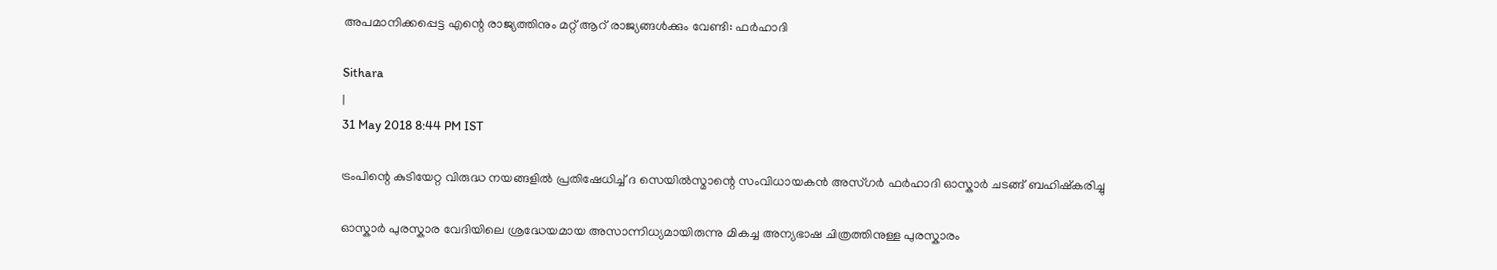അപമാനിക്കപ്പെട്ട എന്റെ രാജ്യത്തിനും മറ്റ് ആറ് രാജ്യങ്ങള്‍ക്കും വേണ്ടി: ഫര്‍ഹാദി

Sithara
|
31 May 2018 8:44 PM IST

ട്രംപിന്റെ കുടിയേറ്റ വിരുദ്ധ നയങ്ങളില്‍ പ്രതിഷേധിച്ച് ദ സെയില്‍സ്മാന്റെ സംവിധായകന്‍ അസ്ഗര്‍ ഫര്‍ഹാദി ഓസ്കാര്‍ ചടങ്ങ് ബഹിഷ്കരിച്ചു

ഓസ്കാര്‍ പുരസ്കാര വേദിയിലെ ശ്രദ്ധേയമായ അസാന്നിധ്യമായിരുന്നു മികച്ച അന്യഭാഷ ചിത്രത്തിനുള്ള പുരസ്കാരം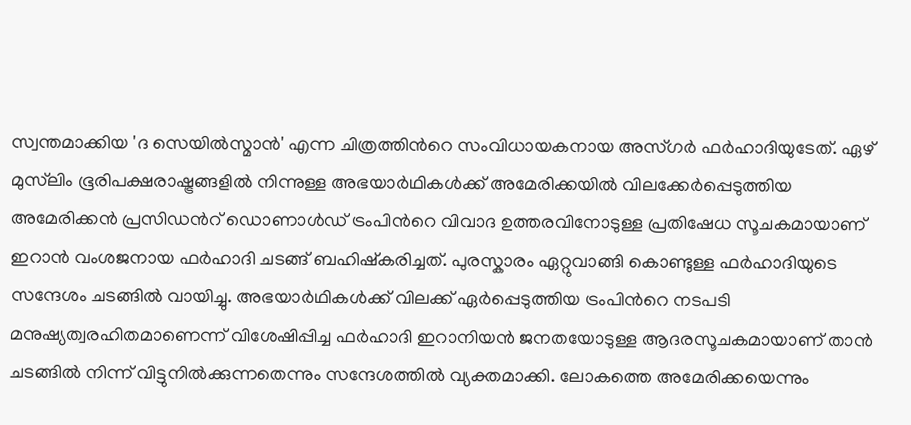സ്വന്തമാക്കിയ 'ദ സെയില്‍സ്മാന്‍' എന്ന ചിത്രത്തിന്‍റെ സംവിധായകനായ അസ്ഗര്‍ ഫര്‍ഹാദിയുടേത്. ഏഴ് മുസ്‍ലിം ഭൂരിപക്ഷരാഷ്ട്രങ്ങളില്‍ നിന്നുള്ള അഭയാര്‍ഥികള്‍ക്ക് അമേരിക്കയില്‍ വിലക്കേര്‍പ്പെടുത്തിയ അമേരിക്കന്‍ പ്രസിഡന്‍റ് ഡൊണാള്‍ഡ് ട്രംപിന്‍റെ വിവാദ ഉത്തരവിനോടുള്ള പ്രതിഷേധ സൂചകമായാണ് ഇറാന്‍ വംശജനായ ഫര്‍ഹാദി ചടങ്ങ് ബഹിഷ്കരിച്ചത്. പുരസ്കാരം ഏറ്റുവാങ്ങി കൊണ്ടുള്ള ഫര്‍ഹാദിയുടെ സന്ദേശം ചടങ്ങില്‍ വായിച്ചു. അഭയാര്‍ഥികള്‍ക്ക് വിലക്ക് ഏര്‍പ്പെടുത്തിയ ട്രംപിന്‍റെ നടപടി മനുഷ്യത്വരഹിതമാണെന്ന് വിശേഷിപ്പിച്ച ഫര്‍ഹാദി ഇറാനിയന്‍ ജനതയോടുള്ള ആദരസൂചകമായാണ് താന്‍ ചടങ്ങില്‍ നിന്ന് വിട്ടുനില്‍ക്കുന്നതെന്നും സന്ദേശത്തില്‍ വ്യക്തമാക്കി. ലോകത്തെ അമേരിക്കയെന്നും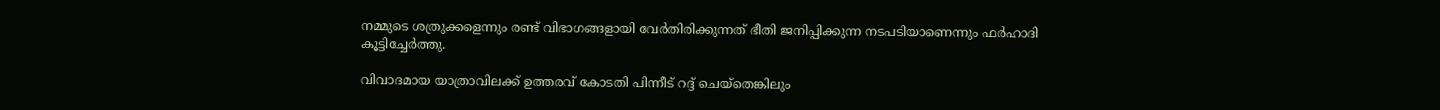നമ്മുടെ ശത്രുക്കളെന്നും രണ്ട് വിഭാഗങ്ങളായി വേര്‍തിരിക്കുന്നത് ഭീതി ജനിപ്പിക്കുന്ന നടപടിയാണെന്നും ഫര്‍ഹാദി കൂട്ടിച്ചേര്‍ത്തു.

വിവാദമായ യാത്രാവിലക്ക് ഉത്തരവ് കോടതി പിന്നീട് റദ്ദ് ചെയ്തെങ്കിലും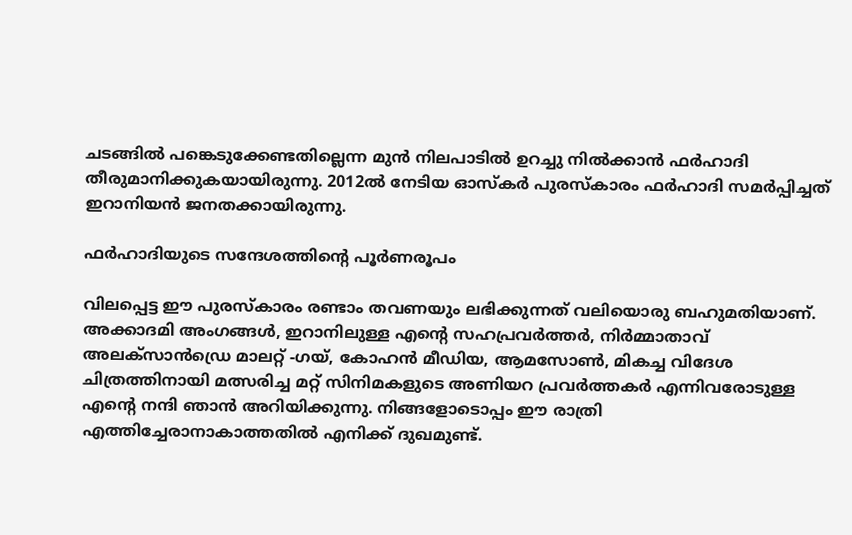ചടങ്ങില്‍ പങ്കെടുക്കേണ്ടതില്ലെന്ന മുന്‍ നിലപാടില്‍ ഉറച്ചു നില്‍ക്കാന്‍ ഫര്‍ഹാദി തീരുമാനിക്കുകയായിരുന്നു. 2012ല്‍ നേടിയ ഓസ്കര്‍ പുരസ്കാരം ഫര്‍ഹാദി സമര്‍പ്പിച്ചത് ഇറാനിയന്‍ ജനതക്കായിരുന്നു.

ഫര്‍ഹാദിയുടെ സന്ദേശത്തിന്റെ പൂര്‍ണരൂപം

വിലപ്പെട്ട ഈ പുരസ്കാരം രണ്ടാം തവണയും ലഭിക്കുന്നത് വലിയൊരു ബഹുമതിയാണ്. അക്കാദമി അംഗങ്ങള്‍, ഇറാനിലുള്ള എന്‍റെ സഹപ്രവര്‍ത്തര്‍, നിര്‍മ്മാതാവ് അലക്സാന്‍ഡ്രെ മാലറ്റ് -ഗയ്, കോഹന്‍ മീഡിയ, ആമസോണ്‍, മികച്ച വിദേശ ചിത്രത്തിനായി മത്സരിച്ച മറ്റ് സിനിമകളുടെ അണിയറ പ്രവര്‍ത്തകര്‍ എന്നിവരോടുള്ള എന്‍റെ നന്ദി ഞാന്‍ അറിയിക്കുന്നു. നിങ്ങളോടൊപ്പം ഈ രാത്രി എത്തിച്ചേരാനാകാത്തതില്‍ എനിക്ക് ദുഖമുണ്ട്.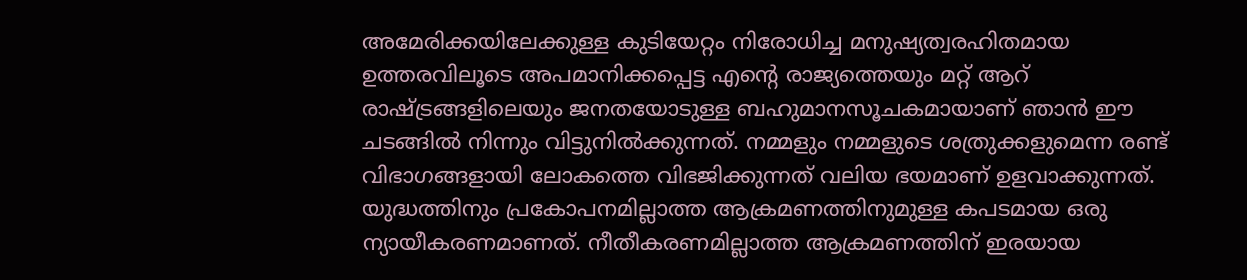അമേരിക്കയിലേക്കുള്ള കുടിയേറ്റം നിരോധിച്ച മനുഷ്യത്വരഹിതമായ ഉത്തരവിലൂടെ അപമാനിക്കപ്പെട്ട എന്‍റെ രാജ്യത്തെയും മറ്റ് ആറ് രാഷ്ട്രങ്ങളിലെയും ജനതയോടുള്ള ബഹുമാനസൂചകമായാണ് ഞാന്‍ ഈ ചടങ്ങില്‍ നിന്നും വിട്ടുനില്‍ക്കുന്നത്. നമ്മളും നമ്മളുടെ ശത്രുക്കളുമെന്ന രണ്ട് വിഭാഗങ്ങളായി ലോകത്തെ വിഭജിക്കുന്നത് വലിയ ഭയമാണ് ഉളവാക്കുന്നത്. യുദ്ധത്തിനും പ്രകോപനമില്ലാത്ത ആക്രമണത്തിനുമുള്ള കപടമായ ഒരു ന്യായീകരണമാണത്. നീതീകരണമില്ലാത്ത ആക്രമണത്തിന് ഇരയായ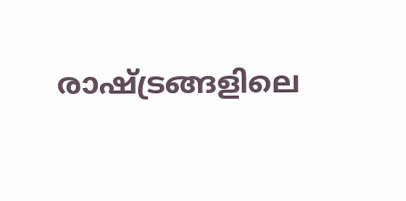രാഷ്ട്രങ്ങളിലെ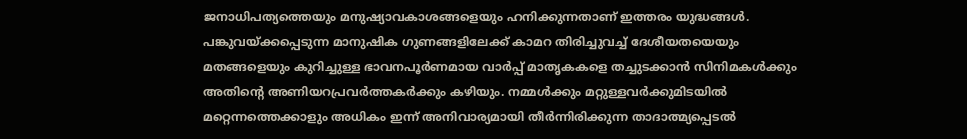ജനാധിപത്യത്തെയും മനുഷ്യാവകാശങ്ങളെയും ഹനിക്കുന്നതാണ് ഇത്തരം യുദ്ധങ്ങള്‍. പങ്കുവയ്ക്കപ്പെടുന്ന മാനുഷിക ഗുണങ്ങളിലേക്ക് കാമറ തിരിച്ചുവച്ച് ദേശീയതയെയും മതങ്ങളെയും കുറിച്ചുള്ള ഭാവനപൂര്‍ണമായ വാര്‍പ്പ് മാതൃകകളെ തച്ചുടക്കാന്‍ സിനിമകള്‍ക്കും അതിന്‍റെ അണിയറപ്രവര്‍ത്തകര്‍ക്കും കഴിയും. നമ്മള്‍ക്കും മറ്റുള്ളവര്‍ക്കുമിടയില്‍ മറ്റെന്നത്തെക്കാളും അധികം ഇന്ന് അനിവാര്യമായി തീര്‍ന്നിരിക്കുന്ന താദാത്മ്യപ്പെടല്‍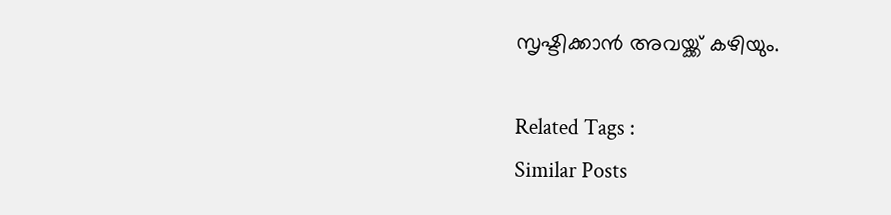സൃഷ്ടിക്കാന്‍ അവയ്ക്ക് കഴിയും.

Related Tags :
Similar Posts